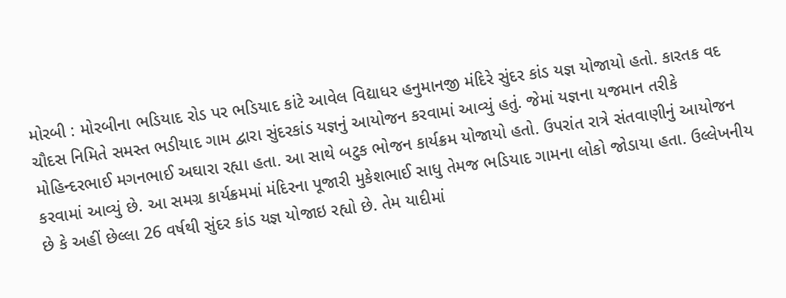મોરબી : મોરબીના ભડિયાદ રોડ પર ભડિયાદ કાંટે આવેલ વિદ્યાધર હનુમાનજી મંદિરે સુંદર કાંડ યજ્ઞ યોજાયો હતો. કારતક વદ ચૌદસ નિમિતે સમસ્ત ભડીયાદ ગામ દ્વારા સુંદરકાંડ યજ્ઞનું આયોજન કરવામાં આવ્યું હતું. જેમાં યજ્ઞના યજમાન તરીકે મોહિન્દરભાઈ મગનભાઈ અઘારા રહ્યા હતા. આ સાથે બટુક ભોજન કાર્યક્રમ યોજાયો હતો. ઉપરાંત રાત્રે સંતવાણીનું આયોજન કરવામાં આવ્યું છે. આ સમગ્ર કાર્યક્રમમાં મંદિરના પૂજારી મુકેશભાઈ સાધુ તેમજ ભડિયાદ ગામના લોકો જોડાયા હતા. ઉલ્લેખનીય છે કે અહીં છેલ્લા 26 વર્ષથી સુંદર કાંડ યજ્ઞ યોજાઇ રહ્યો છે. તેમ યાદીમાં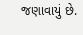જણાવાયું છે.